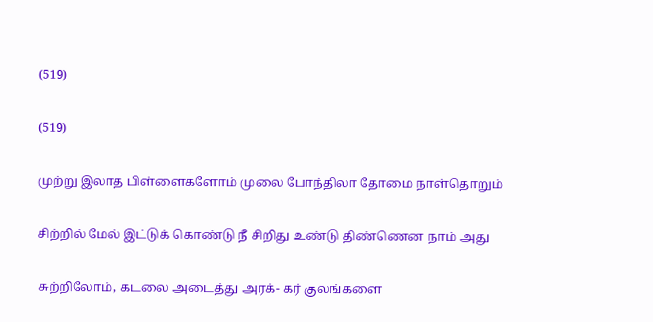(519)

(519)

முற்று இலாத பிள்ளைகளோம் முலை போந்திலா தோமை நாள்தொறும்

சிற்றில் மேல் இட்டுக் கொண்டு நீ சிறிது உண்டு திண்ணென நாம் அது

சுற்றிலோம், கடலை அடைத்து அரக்- கர் குலங்களை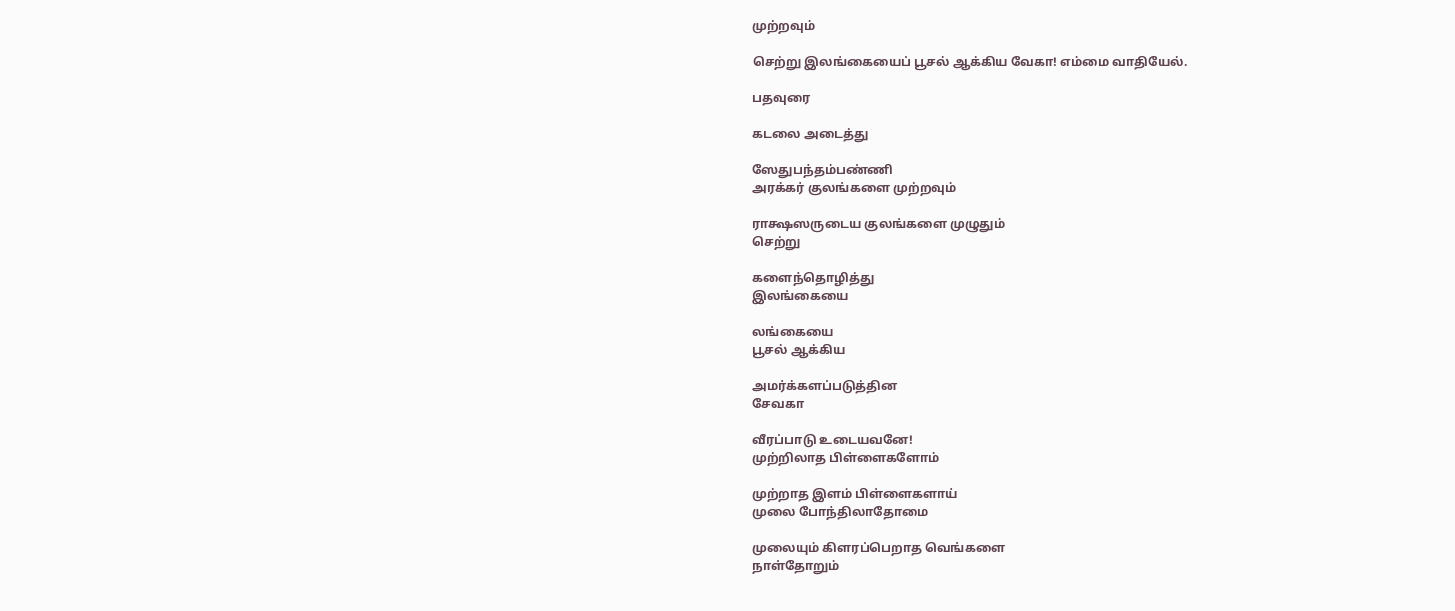முற்றவும்

செற்று இலங்கையைப் பூசல் ஆக்கிய வேகா! எம்மை வாதியேல்.

பதவுரை

கடலை அடைத்து

ஸேதுபந்தம்பண்ணி
அரக்கர் குலங்களை முற்றவும்

ராக்ஷஸருடைய குலங்களை முழுதும்
செற்று

களைந்தொழித்து
இலங்கையை

லங்கையை
பூசல் ஆக்கிய

அமர்க்களப்படுத்தின
சேவகா

வீரப்பாடு உடையவனே!
முற்றிலாத பிள்ளைகளோம்

முற்றாத இளம் பிள்ளைகளாய்
முலை போந்திலாதோமை

முலையும் கிளரப்பெறாத வெங்களை
நாள்தோறும்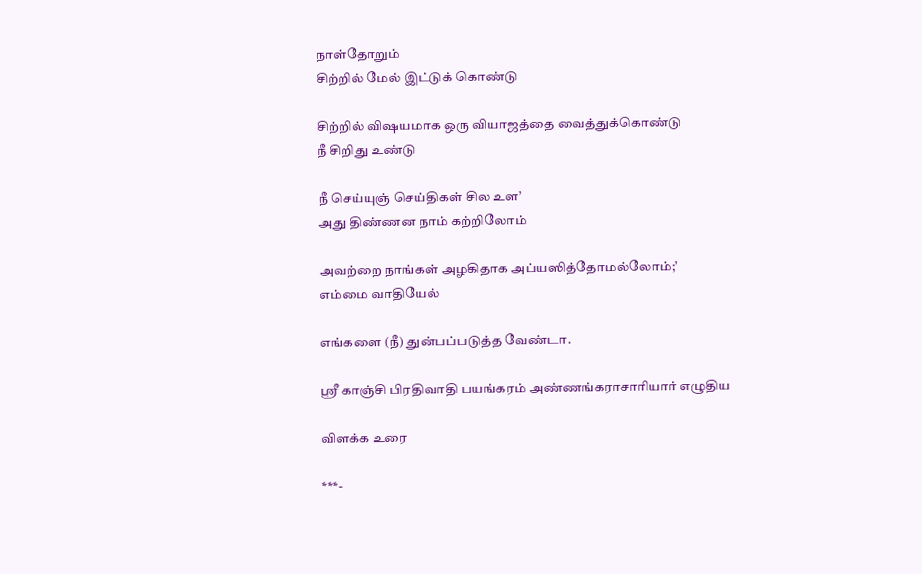நாள்தோறும்
சிற்றில் மேல் இட்டுக் கொண்டு

சிற்றில் விஷயமாக ஒரு வியாஜத்தை வைத்துக்கொண்டு
நீ சிறிது உண்டு

நீ செய்யுஞ் செய்திகள் சில உள’
அது திண்ணன நாம் கற்றிலோம்

அவற்றை நாங்கள் அழகிதாக அப்யஸித்தோமல்லோம்;’
எம்மை வாதியேல்

எங்களை (நீ) துன்பப்படுத்த வேண்டா.

ஸ்ரீ காஞ்சி பிரதிவாதி பயங்கரம் அண்ணங்கராசாரியார் எழுதிய

விளக்க உரை

***-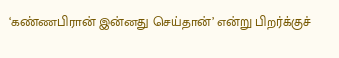‘கண்ணபிரான் இன்னது செய்தான்’ என்று பிறர்க்குச்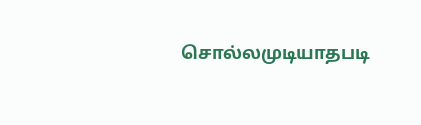சொல்லமுடியாதபடி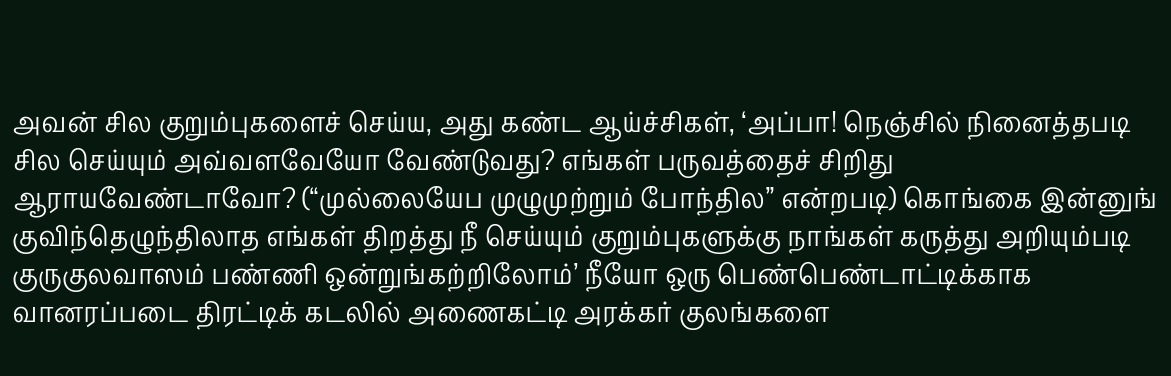அவன் சில குறும்புகளைச் செய்ய, அது கண்ட ஆய்ச்சிகள், ‘அப்பா! நெஞ்சில் நினைத்தபடி சில செய்யும் அவ்வளவேயோ வேண்டுவது? எங்கள் பருவத்தைச் சிறிது ஆராயவேண்டாவோ? (“முல்லையேப முழுமுற்றும் போந்தில” என்றபடி) கொங்கை இன்னுங் குவிந்தெழுந்திலாத எங்கள் திறத்து நீ செய்யும் குறும்புகளுக்கு நாங்கள் கருத்து அறியும்படி குருகுலவாஸம் பண்ணி ஒன்றுங்கற்றிலோம்’ நீயோ ஒரு பெண்பெண்டாட்டிக்காக வானரப்படை திரட்டிக் கடலில் அணைகட்டி அரக்கர் குலங்களை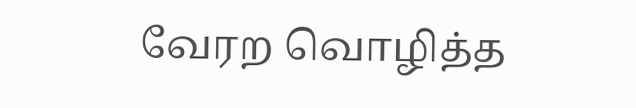வேரற வொழித்த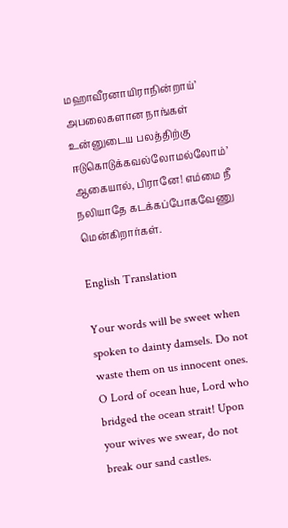மஹாவீரனாயிராநின்றாய்’ அபலைகளான நாங்கள் உன்னுடைய பலத்திற்கு ஈடுகொடுக்கவல்லோமல்லோம்’ ஆகையால், பிரானே! எம்மை நீ நலியாதே கடக்கப்போகவேணு மென்கிறார்கள்.

English Translation

Your words will be sweet when spoken to dainty damsels. Do not waste them on us innocent ones. O Lord of ocean hue, Lord who bridged the ocean strait! Upon your wives we swear, do not break our sand castles.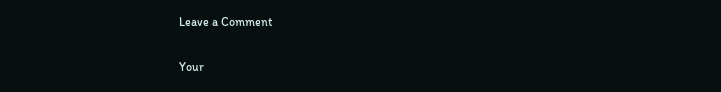Leave a Comment

Your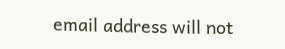email address will not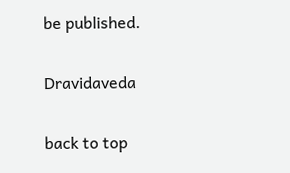be published.

Dravidaveda

back to top